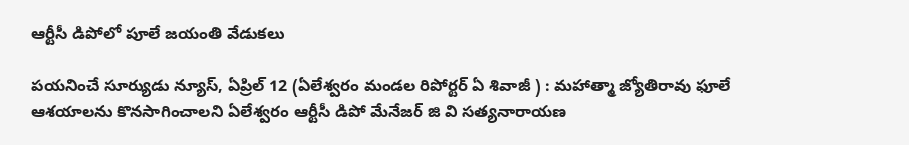ఆర్టీసీ డిపోలో పూలే జయంతి వేడుకలు

పయనించే సూర్యుడు న్యూస్, ఏప్రిల్ 12 (ఏలేశ్వరం మండల రిపోర్టర్ ఏ శివాజీ ) : మహాత్మా జ్యోతిరావు ఫూలే ఆశయాలను కొనసాగించాలని ఏలేశ్వరం ఆర్టీసీ డిపో మేనేజర్ జి వి సత్యనారాయణ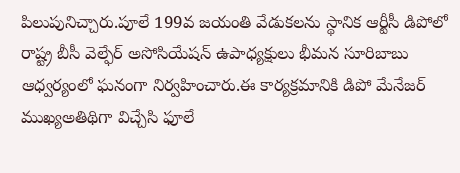పిలుపునిచ్చారు.పూలే 199వ జయంతి వేడుకలను స్థానిక ఆర్టీసీ డిపోలో రాష్ట్ర బీసీ వెల్ఫేర్ అసోసియేషన్ ఉపాధ్యక్షులు భీమన సూరిబాబు ఆధ్వర్యంలో ఘనంగా నిర్వహించారు.ఈ కార్యక్రమానికి డిపో మేనేజర్ ముఖ్యఅతిథిగా విచ్చేసి ఫూలే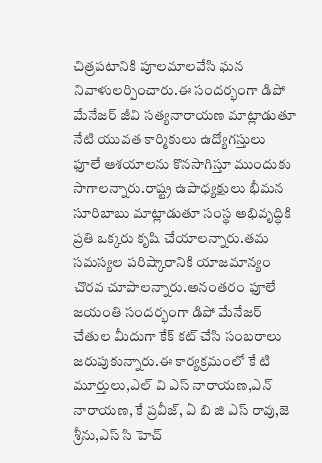చిత్రపటానికి పూలమాలవేసి ఘన నివాళులర్పించారు.ఈ సందర్భంగా డిపో మేనేజర్ జీవి సత్యనారాయణ మాట్లాడుతూ నేటి యువత కార్మికులు ఉద్యోగస్తులు ఫూలే ఆశయాలను కొనసాగిస్తూ ముందుకు సాగాలన్నారు.రాష్ట్ర ఉపాధ్యక్షులు భీమన సూరిబాబు మాట్లాడుతూ సంస్థ అభివృద్ధికి ప్రతి ఒక్కరు కృషి చేయాలన్నారు.తమ సమస్యల పరిష్కారానికి యాజమాన్యం చొరవ చూపాలన్నారు.అనంతరం ఫూలే జయంతి సందర్భంగా డిపో మేనేజర్ చేతుల మీదుగా కేక్ కట్ చేసి సంబరాలు జరుపుకున్నారు.ఈ కార్యక్రమంలో కే టి మూర్తులు,ఎల్ వి ఎస్ నారాయణ,ఎన్ నారాయణ, కే ప్రవీజ్, ఏ బి జి ఎస్ రావు,జె శ్రీను,ఎస్ సి హెచ్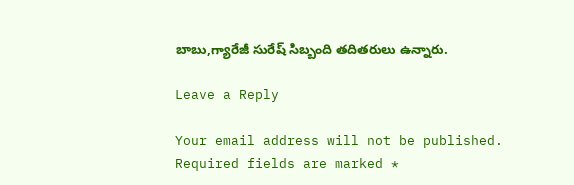బాబు,గ్యారేజీ సురేష్ సిబ్బంది తదితరులు ఉన్నారు.

Leave a Reply

Your email address will not be published. Required fields are marked *